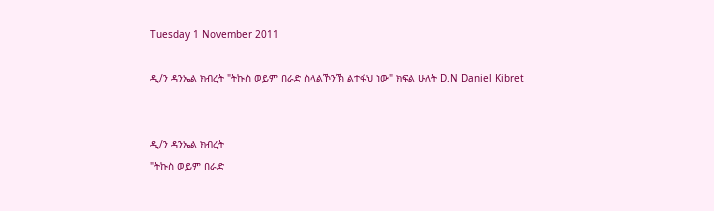Tuesday 1 November 2011

ዲ/ን ዳንኤል ክብረት "ትኩስ ወይም በራድ ስላልኾንኽ ልተፋህ ነው" ክፍል ሁለት D.N Daniel Kibret


ዲ/ን ዳንኤል ክብረት
"ትኩስ ወይም በራድ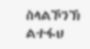ስላልኾንኽ ልተፋህ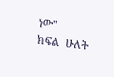ነው"
ክፍል  ሁለት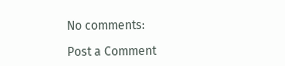No comments:

Post a Comment